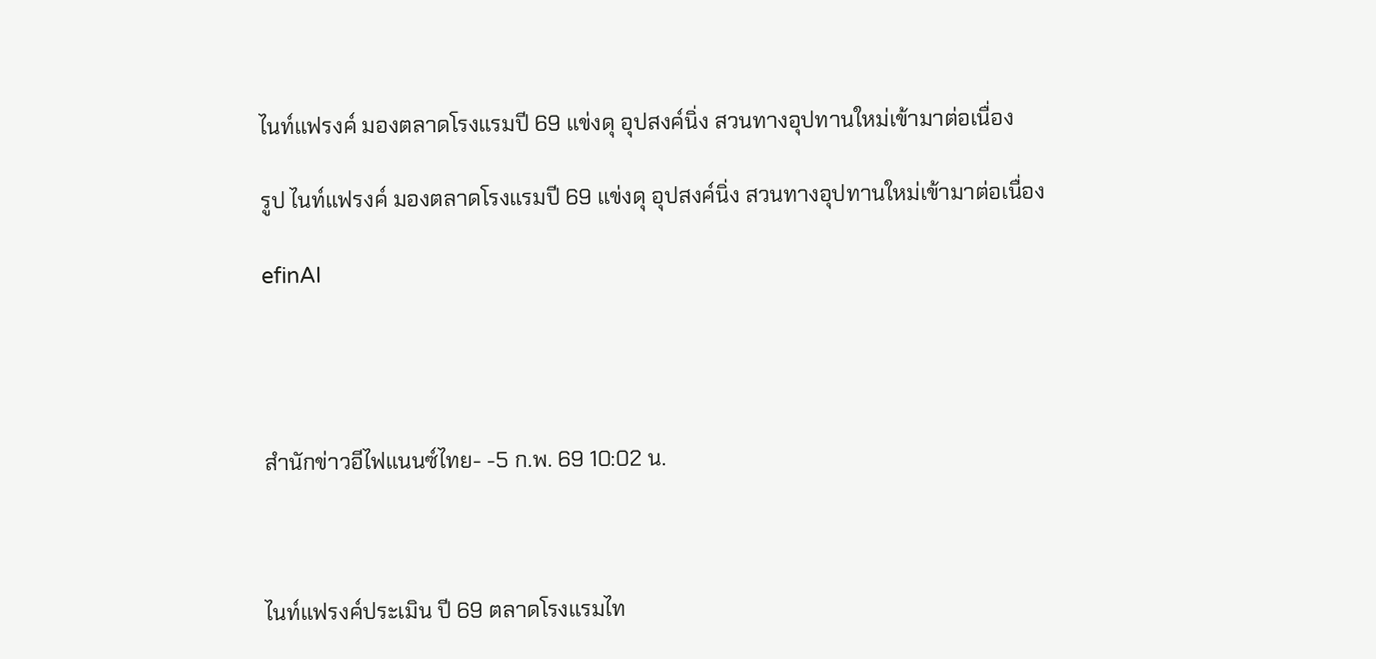ไนท์แฟรงค์ มองตลาดโรงแรมปี 69 แข่งดุ อุปสงค์นิ่ง สวนทางอุปทานใหม่เข้ามาต่อเนื่อง

รูป ไนท์แฟรงค์ มองตลาดโรงแรมปี 69 แข่งดุ อุปสงค์นิ่ง สวนทางอุปทานใหม่เข้ามาต่อเนื่อง

efinAI




สำนักข่าวอีไฟแนนซ์ไทย- -5 ก.พ. 69 10:02 น.



ไนท์แฟรงค์ประเมิน ปี 69 ตลาดโรงแรมไท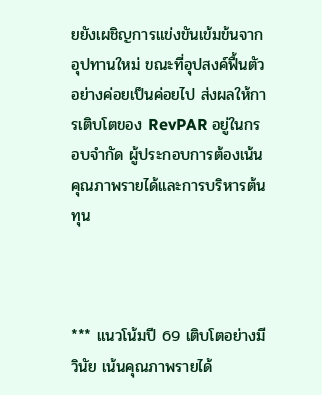ยยังเผชิญการแข่งขันเข้มข้นจากอุปทานใหม่ ขณะที่อุปสงค์ฟื้นตัวอย่างค่อยเป็นค่อยไป ส่งผลให้การเติบโตของ RevPAR อยู่ในกรอบจำกัด ผู้ประกอบการต้องเน้นคุณภาพรายได้และการบริหารต้นทุน



*** แนวโน้มปี 69 เติบโตอย่างมีวินัย เน้นคุณภาพรายได้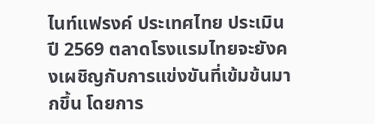ไนท์แฟรงค์ ประเทศไทย ประเมิน ปี 2569 ตลาดโรงแรมไทยจะยังคงเผชิญกับการแข่งขันที่เข้มข้นมากขึ้น โดยการ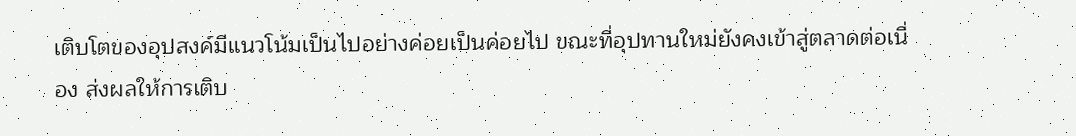เติบโตของอุปสงค์มีแนวโน้มเป็นไปอย่างค่อยเป็นค่อยไป ขณะที่อุปทานใหม่ยังคงเข้าสู่ตลาดต่อเนื่อง ส่งผลให้การเติบ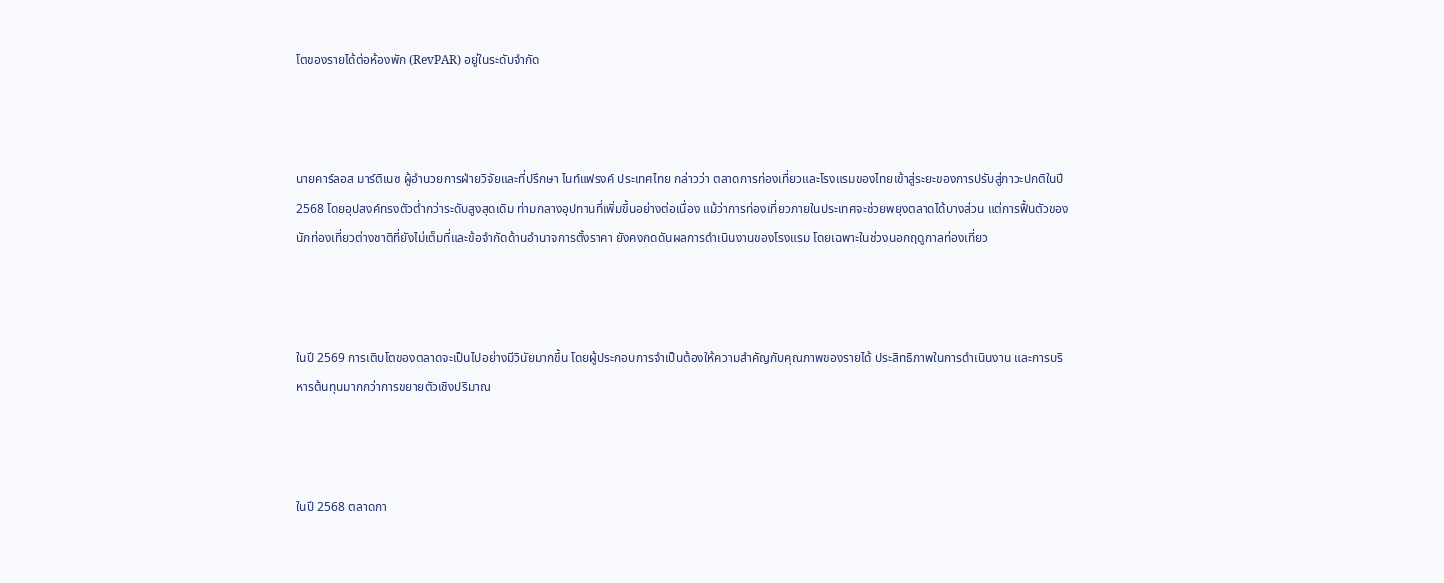โตของรายได้ต่อห้องพัก (RevPAR) อยู่ในระดับจำกัด



นายคาร์ลอส มาร์ติเนซ ผู้อำนวยการฝ่ายวิจัยและที่ปรึกษา ไนท์แฟรงค์ ประเทศไทย กล่าวว่า ตลาดการท่องเที่ยวและโรงแรมของไทยเข้าสู่ระยะของการปรับสู่ภาวะปกติในปี 2568 โดยอุปสงค์ทรงตัวต่ำกว่าระดับสูงสุดเดิม ท่ามกลางอุปทานที่เพิ่มขึ้นอย่างต่อเนื่อง แม้ว่าการท่องเที่ยวภายในประเทศจะช่วยพยุงตลาดได้บางส่วน แต่การฟื้นตัวของนักท่องเที่ยวต่างชาติที่ยังไม่เต็มที่และข้อจำกัดด้านอำนาจการตั้งราคา ยังคงกดดันผลการดำเนินงานของโรงแรม โดยเฉพาะในช่วงนอกฤดูกาลท่องเที่ยว



ในปี 2569 การเติบโตของตลาดจะเป็นไปอย่างมีวินัยมากขึ้น โดยผู้ประกอบการจำเป็นต้องให้ความสำคัญกับคุณภาพของรายได้ ประสิทธิภาพในการดำเนินงาน และการบริหารต้นทุนมากกว่าการขยายตัวเชิงปริมาณ



ในปี 2568 ตลาดกา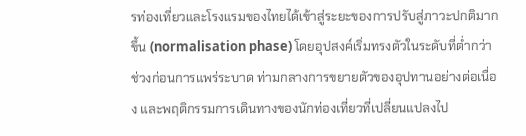รท่องเที่ยวและโรงแรมของไทยได้เข้าสู่ระยะของการปรับสู่ภาวะปกติมากขึ้น (normalisation phase) โดยอุปสงค์เริ่มทรงตัวในระดับที่ต่ำกว่าช่วงก่อนการแพร่ระบาด ท่ามกลางการขยายตัวของอุปทานอย่างต่อเนื่อง และพฤติกรรมการเดินทางของนักท่องเที่ยวที่เปลี่ยนแปลงไป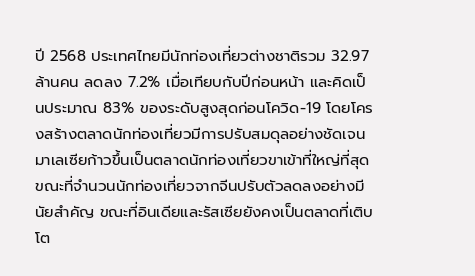ปี 2568 ประเทศไทยมีนักท่องเที่ยวต่างชาติรวม 32.97 ล้านคน ลดลง 7.2% เมื่อเทียบกับปีก่อนหน้า และคิดเป็นประมาณ 83% ของระดับสูงสุดก่อนโควิด-19 โดยโครงสร้างตลาดนักท่องเที่ยวมีการปรับสมดุลอย่างชัดเจน มาเลเซียก้าวขึ้นเป็นตลาดนักท่องเที่ยวขาเข้าที่ใหญ่ที่สุด ขณะที่จำนวนนักท่องเที่ยวจากจีนปรับตัวลดลงอย่างมีนัยสำคัญ ขณะที่อินเดียและรัสเซียยังคงเป็นตลาดที่เติบโต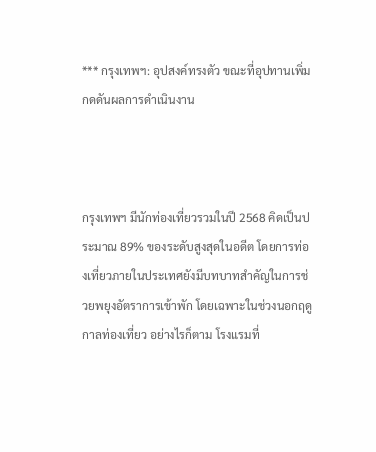*** กรุงเทพฯ: อุปสงค์ทรงตัว ขณะที่อุปทานเพิ่ม กดดันผลการดำเนินงาน



กรุงเทพฯ มีนักท่องเที่ยวรวมในปี 2568 คิดเป็นประมาณ 89% ของระดับสูงสุดในอดีต โดยการท่องเที่ยวภายในประเทศยังมีบทบาทสำคัญในการช่วยพยุงอัตราการเข้าพัก โดยเฉพาะในช่วงนอกฤดูกาลท่องเที่ยว อย่างไรก็ตาม โรงแรมที่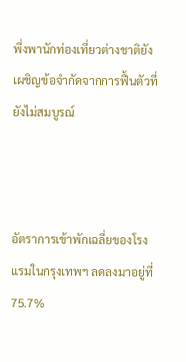พึ่งพานักท่องเที่ยวต่างชาติยังเผชิญข้อจำกัดจากการฟื้นตัวที่ยังไม่สมบูรณ์



อัตราการเข้าพักเฉลี่ยของโรงแรมในกรุงเทพฯ ลดลงมาอยู่ที่ 75.7%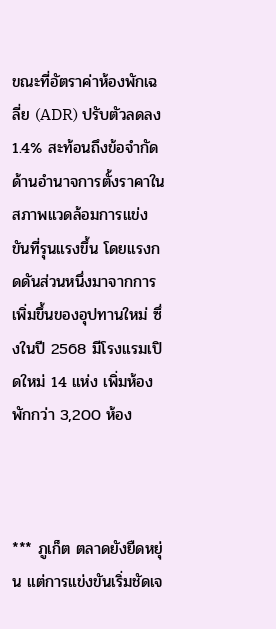ขณะที่อัตราค่าห้องพักเฉลี่ย (ADR) ปรับตัวลดลง 1.4% สะท้อนถึงข้อจำกัดด้านอำนาจการตั้งราคาในสภาพแวดล้อมการแข่งขันที่รุนแรงขึ้น โดยแรงกดดันส่วนหนึ่งมาจากการเพิ่มขึ้นของอุปทานใหม่ ซึ่งในปี 2568 มีโรงแรมเปิดใหม่ 14 แห่ง เพิ่มห้องพักกว่า 3,200 ห้อง



*** ภูเก็ต ตลาดยังยืดหยุ่น แต่การแข่งขันเริ่มชัดเจ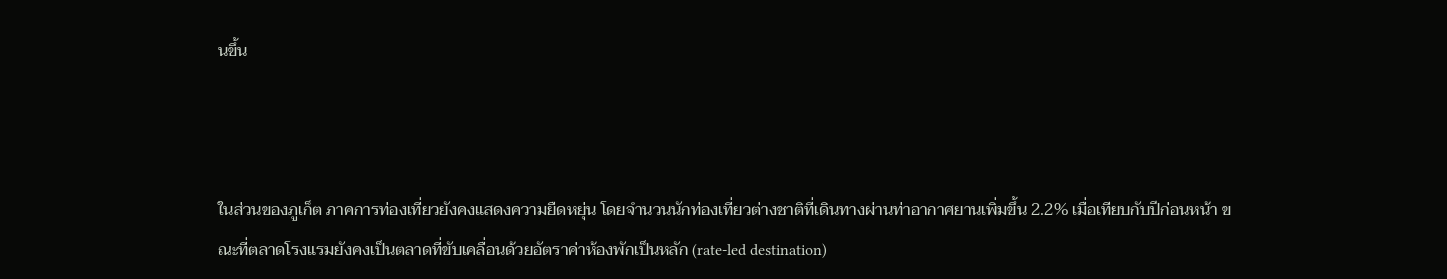นขึ้น



ในส่วนของภูเก็ต ภาคการท่องเที่ยวยังคงแสดงความยืดหยุ่น โดยจำนวนนักท่องเที่ยวต่างชาติที่เดินทางผ่านท่าอากาศยานเพิ่มขึ้น 2.2% เมื่อเทียบกับปีก่อนหน้า ขณะที่ตลาดโรงแรมยังคงเป็นตลาดที่ขับเคลื่อนด้วยอัตราค่าห้องพักเป็นหลัก (rate-led destination)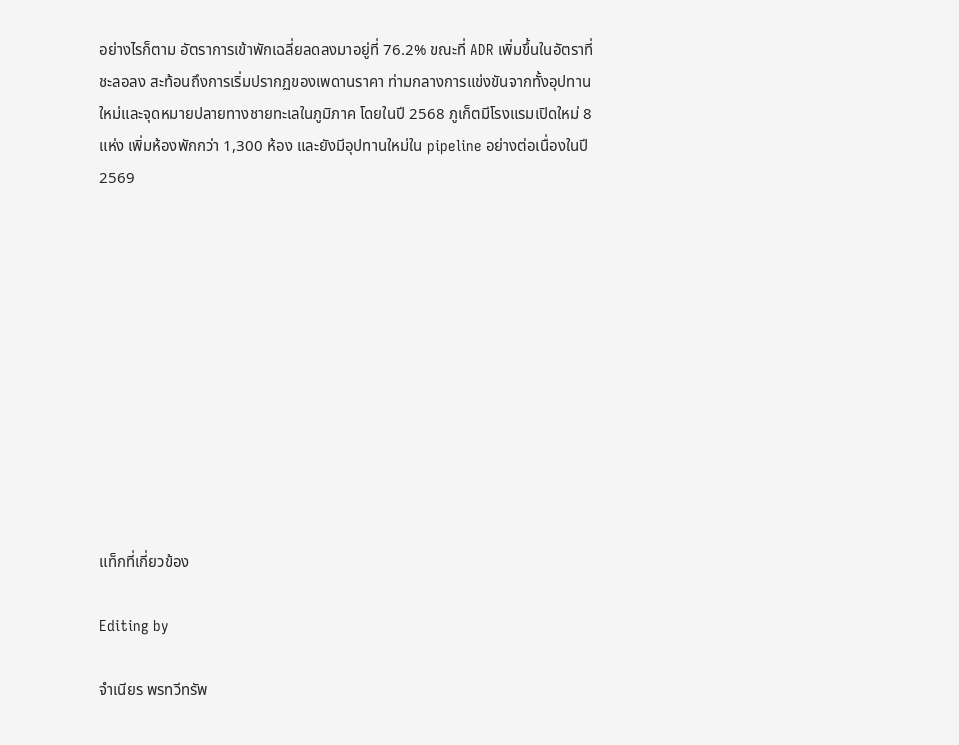อย่างไรก็ตาม อัตราการเข้าพักเฉลี่ยลดลงมาอยู่ที่ 76.2% ขณะที่ ADR เพิ่มขึ้นในอัตราที่ชะลอลง สะท้อนถึงการเริ่มปรากฏของเพดานราคา ท่ามกลางการแข่งขันจากทั้งอุปทานใหม่และจุดหมายปลายทางชายทะเลในภูมิภาค โดยในปี 2568 ภูเก็ตมีโรงแรมเปิดใหม่ 8 แห่ง เพิ่มห้องพักกว่า 1,300 ห้อง และยังมีอุปทานใหม่ใน pipeline อย่างต่อเนื่องในปี 2569











แท็กที่เกี่ยวข้อง

Editing by

จำเนียร พรทวีทรัพ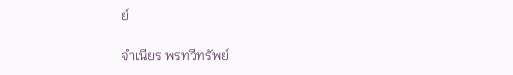ย์

จำเนียร พรทวีทรัพย์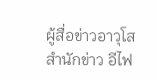ผู้สื่อข่าวอาวุโส สำนักข่าว อีไฟ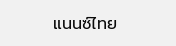แนนซ์ไทย